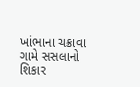ખાંભાના ચક્રાવા ગામે સસલાનો શિકાર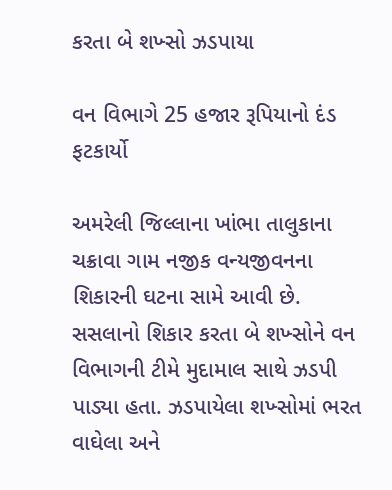કરતા બે શખ્સો ઝડપાયા

વન વિભાગે 25 હજાર રૂપિયાનો દંડ ફટકાર્યો

અમરેલી જિલ્લાના ખાંભા તાલુકાના ચક્રાવા ગામ નજીક વન્યજીવનના શિકારની ઘટના સામે આવી છે. સસલાનો શિકાર કરતા બે શખ્સોને વન વિભાગની ટીમે મુદામાલ સાથે ઝડપી પાડ્યા હતા. ઝડપાયેલા શખ્સોમાં ભરત વાઘેલા અને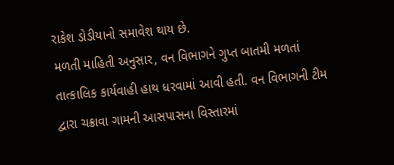રાકેશ ડોડીયાનો સમાવેશ થાય છે.
મળતી માહિતી અનુસાર, વન વિભાગને ગુપ્ત બાતમી મળતાં તાત્કાલિક કાર્યવાહી હાથ ધરવામાં આવી હતી. વન વિભાગની ટીમ દ્વારા ચક્રાવા ગામની આસપાસના વિસ્તારમાં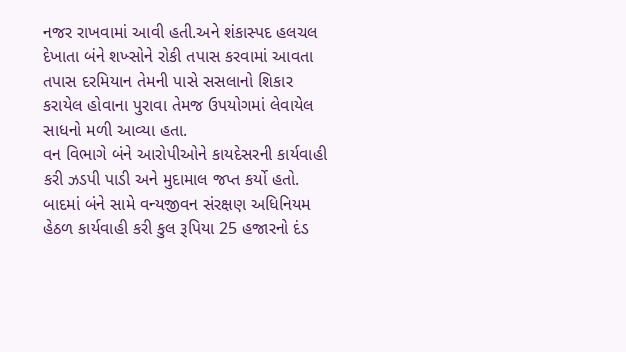નજર રાખવામાં આવી હતી.અને શંકાસ્પદ હલચલ દેખાતા બંને શખ્સોને રોકી તપાસ કરવામાં આવતા તપાસ દરમિયાન તેમની પાસે સસલાનો શિકાર કરાયેલ હોવાના પુરાવા તેમજ ઉપયોગમાં લેવાયેલ સાધનો મળી આવ્યા હતા.
વન વિભાગે બંને આરોપીઓને કાયદેસરની કાર્યવાહી કરી ઝડપી પાડી અને મુદામાલ જપ્ત કર્યો હતો. બાદમાં બંને સામે વન્યજીવન સંરક્ષણ અધિનિયમ હેઠળ કાર્યવાહી કરી કુલ રૂપિયા 25 હજારનો દંડ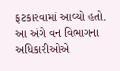ફટકારવામાં આવ્યો હતો. આ અંગે વન વિભાગના અધિકારીઓએ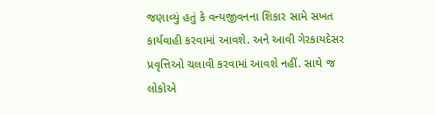જણાવ્યું હતું કે વન્યજીવનના શિકાર સામે સખત કાર્યવાહી કરવામાં આવશે. અને આવી ગેરકાયદેસર પ્રવૃત્તિઓ ચલાવી કરવામાં આવશે નહીં. સાથે જ લોકોએ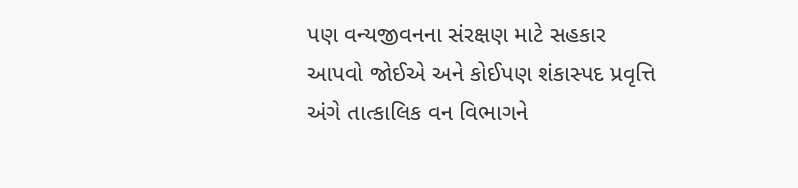પણ વન્યજીવનના સંરક્ષણ માટે સહકાર આપવો જોઈએ અને કોઈપણ શંકાસ્પદ પ્રવૃત્તિ અંગે તાત્કાલિક વન વિભાગને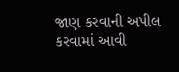જાણ કરવાની અપીલ કરવામાં આવી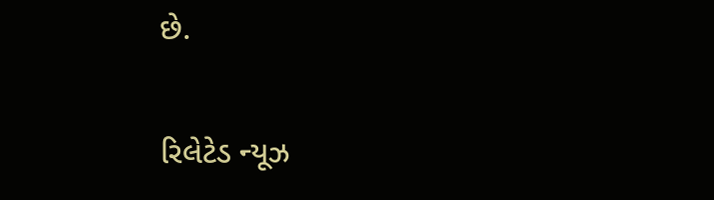છે.

રિલેટેડ ન્યૂઝ